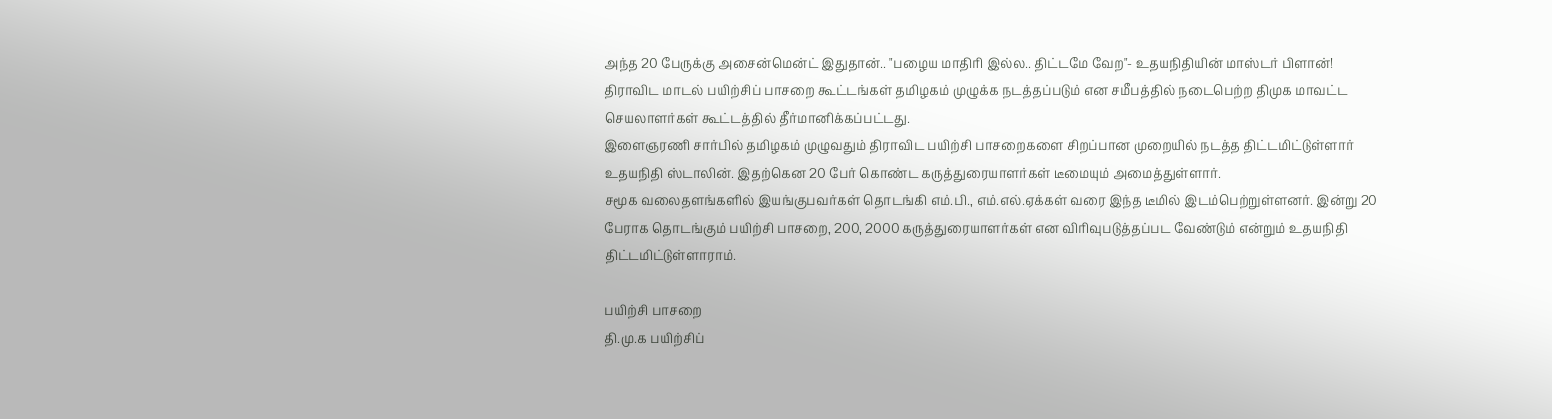அந்த 20 பேருக்கு அசைன்மென்ட் இதுதான்.. "பழைய மாதிரி இல்ல.. திட்டமே வேற"- உதயநிதியின் மாஸ்டர் பிளான்!
திராவிட மாடல் பயிற்சிப் பாசறை கூட்டங்கள் தமிழகம் முழுக்க நடத்தப்படும் என சமீபத்தில் நடைபெற்ற திமுக மாவட்ட செயலாளர்கள் கூட்டத்தில் தீர்மானிக்கப்பட்டது.
இளைஞரணி சார்பில் தமிழகம் முழுவதும் திராவிட பயிற்சி பாசறைகளை சிறப்பான முறையில் நடத்த திட்டமிட்டுள்ளார் உதயநிதி ஸ்டாலின். இதற்கென 20 பேர் கொண்ட கருத்துரையாளர்கள் டீமையும் அமைத்துள்ளார்.
சமூக வலைதளங்களில் இயங்குபவர்கள் தொடங்கி எம்.பி., எம்.எல்.ஏக்கள் வரை இந்த டீமில் இடம்பெற்றுள்ளனர். இன்று 20 பேராக தொடங்கும் பயிற்சி பாசறை, 200, 2000 கருத்துரையாளர்கள் என விரிவுபடுத்தப்பட வேண்டும் என்றும் உதயநிதி திட்டமிட்டுள்ளாராம்.

பயிற்சி பாசறை
தி.மு.க பயிற்சிப்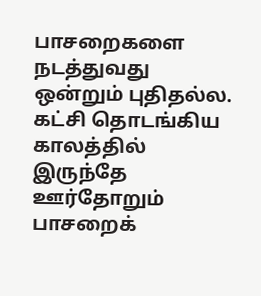பாசறைகளை நடத்துவது ஒன்றும் புதிதல்ல. கட்சி தொடங்கிய காலத்தில் இருந்தே ஊர்தோறும் பாசறைக்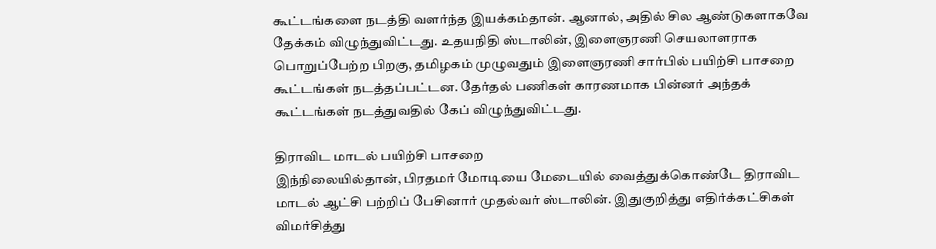கூட்டங்களை நடத்தி வளர்ந்த இயக்கம்தான். ஆனால், அதில் சில ஆண்டுகளாகவே தேக்கம் விழுந்துவிட்டது. உதயநிதி ஸ்டாலின், இளைஞரணி செயலாளராக பொறுப்பேற்ற பிறகு, தமிழகம் முழுவதும் இளைஞரணி சார்பில் பயிற்சி பாசறை கூட்டங்கள் நடத்தப்பட்டன. தேர்தல் பணிகள் காரணமாக பின்னர் அந்தக் கூட்டங்கள் நடத்துவதில் கேப் விழுந்துவிட்டது.

திராவிட மாடல் பயிற்சி பாசறை
இந்நிலையில்தான், பிரதமர் மோடியை மேடையில் வைத்துக்கொண்டே திராவிட மாடல் ஆட்சி பற்றிப் பேசினார் முதல்வர் ஸ்டாலின். இதுகுறித்து எதிர்க்கட்சிகள் விமர்சித்து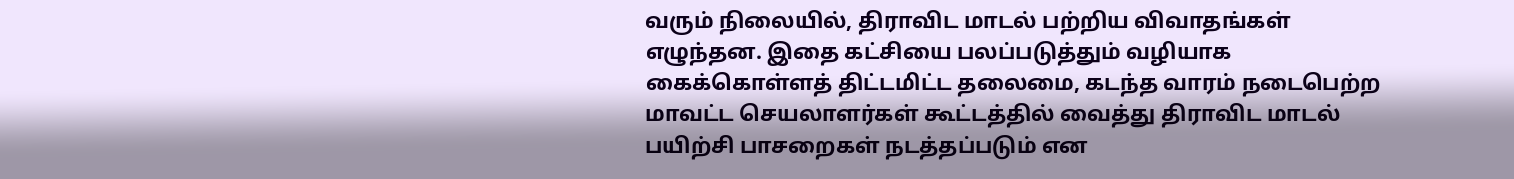வரும் நிலையில், திராவிட மாடல் பற்றிய விவாதங்கள் எழுந்தன. இதை கட்சியை பலப்படுத்தும் வழியாக கைக்கொள்ளத் திட்டமிட்ட தலைமை, கடந்த வாரம் நடைபெற்ற மாவட்ட செயலாளர்கள் கூட்டத்தில் வைத்து திராவிட மாடல் பயிற்சி பாசறைகள் நடத்தப்படும் என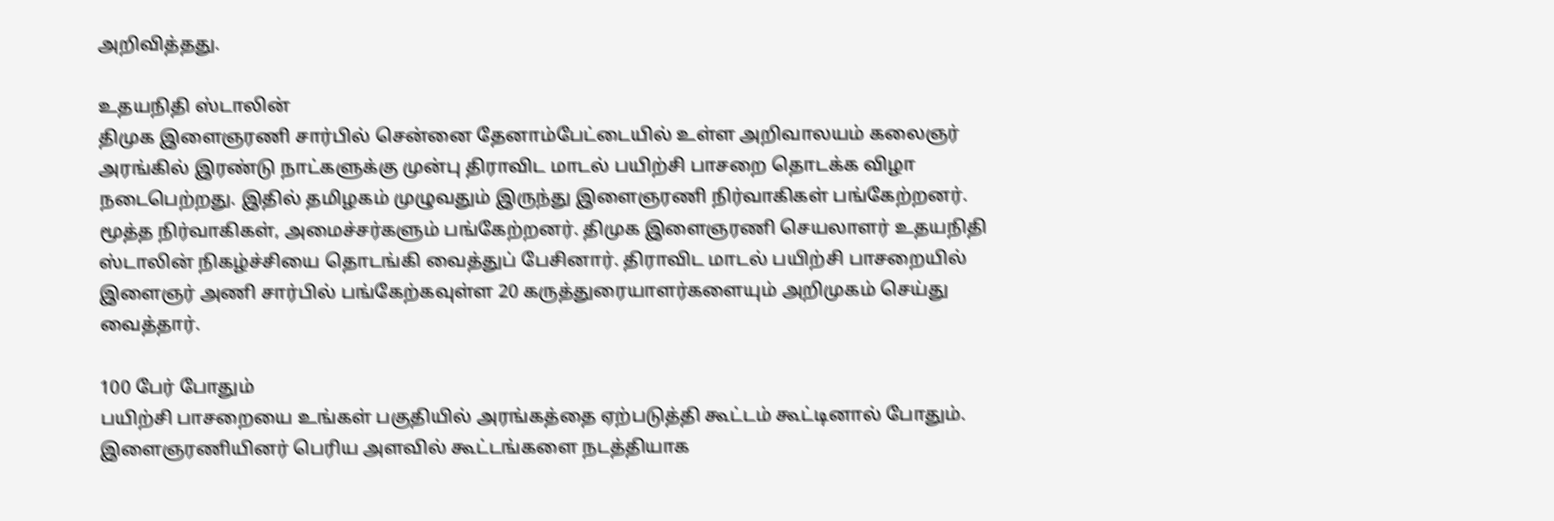அறிவித்தது.

உதயநிதி ஸ்டாலின்
திமுக இளைஞரணி சார்பில் சென்னை தேனாம்பேட்டையில் உள்ள அறிவாலயம் கலைஞர் அரங்கில் இரண்டு நாட்களுக்கு முன்பு திராவிட மாடல் பயிற்சி பாசறை தொடக்க விழா நடைபெற்றது. இதில் தமிழகம் முழுவதும் இருந்து இளைஞரணி நிர்வாகிகள் பங்கேற்றனர். மூத்த நிர்வாகிகள், அமைச்சர்களும் பங்கேற்றனர். திமுக இளைஞரணி செயலாளர் உதயநிதி ஸ்டாலின் நிகழ்ச்சியை தொடங்கி வைத்துப் பேசினார். திராவிட மாடல் பயிற்சி பாசறையில் இளைஞர் அணி சார்பில் பங்கேற்கவுள்ள 20 கருத்துரையாளர்களையும் அறிமுகம் செய்து வைத்தார்.

100 பேர் போதும்
பயிற்சி பாசறையை உங்கள் பகுதியில் அரங்கத்தை ஏற்படுத்தி கூட்டம் கூட்டினால் போதும். இளைஞரணியினர் பெரிய அளவில் கூட்டங்களை நடத்தியாக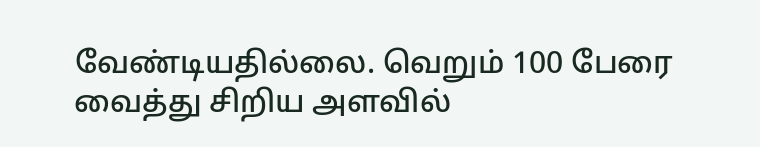வேண்டியதில்லை. வெறும் 100 பேரை வைத்து சிறிய அளவில்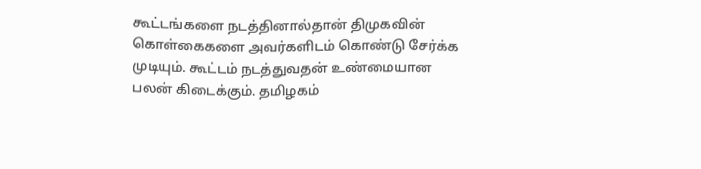கூட்டங்களை நடத்தினால்தான் திமுகவின் கொள்கைகளை அவர்களிடம் கொண்டு சேர்க்க முடியும். கூட்டம் நடத்துவதன் உண்மையான பலன் கிடைக்கும். தமிழகம்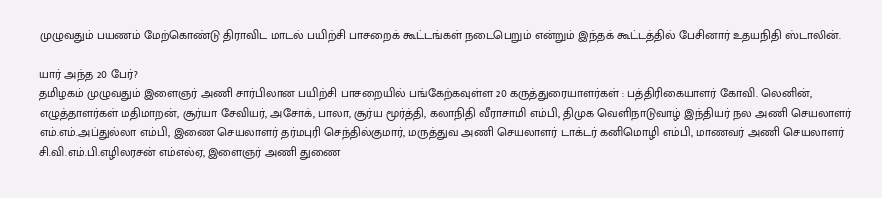முழுவதும் பயணம் மேற்கொண்டு திராவிட மாடல் பயிற்சி பாசறைக் கூட்டங்கள் நடைபெறும் என்றும் இந்தக் கூட்டத்தில் பேசினார் உதயநிதி ஸ்டாலின்.

யார் அந்த 20 பேர்?
தமிழகம் முழுவதும் இளைஞர் அணி சார்பிலான பயிற்சி பாசறையில் பங்கேற்கவுள்ள 20 கருத்துரையாளர்கள் : பத்திரிகையாளர் கோவி. லெனின், எழுத்தாளர்கள் மதிமாறன், சூர்யா சேவியர், அசோக், பாலா, சூர்ய மூர்த்தி, கலாநிதி வீராசாமி எம்பி, திமுக வெளிநாடுவாழ் இந்தியர் நல அணி செயலாளர் எம்.எம்.அப்துல்லா எம்பி, இணை செயலாளர் தர்மபுரி செந்தில்குமார், மருத்துவ அணி செயலாளர் டாக்டர் கனிமொழி எம்பி, மாணவர் அணி செயலாளர் சி.வி.எம்.பி.எழிலரசன் எம்எல்ஏ, இளைஞர் அணி துணை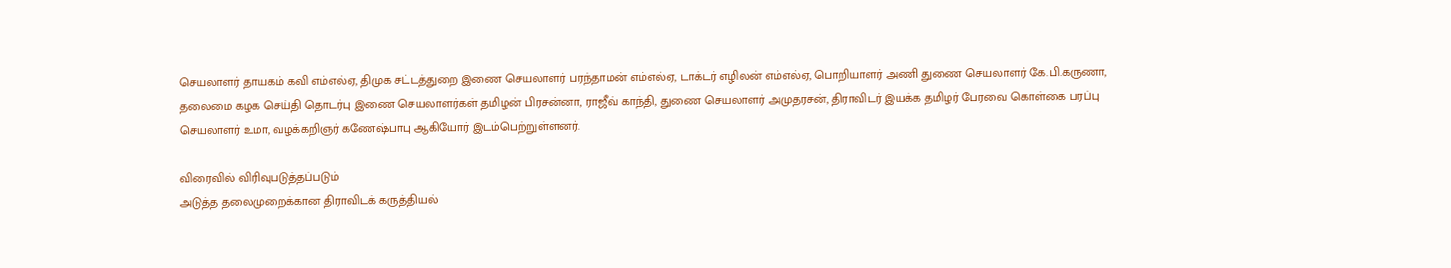செயலாளர் தாயகம் கவி எம்எல்ஏ, திமுக சட்டத்துறை இணை செயலாளர் பரந்தாமன் எம்எல்ஏ, டாக்டர் எழிலன் எம்எல்ஏ, பொறியாளர் அணி துணை செயலாளர் கே.பி.கருணா, தலைமை கழக செய்தி தொடர்பு இணை செயலாளர்கள் தமிழன் பிரசன்னா, ராஜீவ் காந்தி, துணை செயலாளர் அமுதரசன், திராவிடர் இயக்க தமிழர் பேரவை கொள்கை பரப்பு செயலாளர் உமா, வழக்கறிஞர் கணேஷ்பாபு ஆகியோர் இடம்பெற்றுள்ளனர்.

விரைவில் விரிவுபடுத்தப்படும்
அடுத்த தலைமுறைக்கான திராவிடக் கருத்தியல்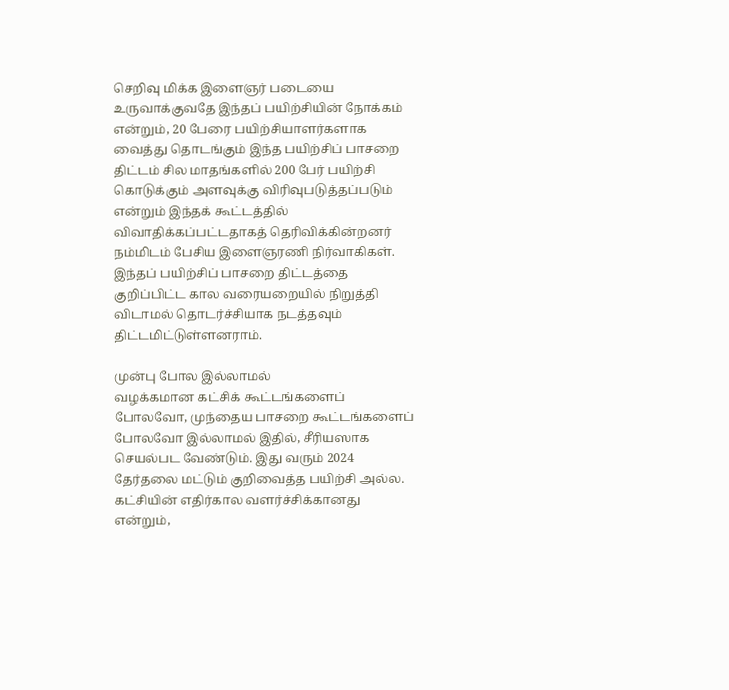செறிவு மிக்க இளைஞர் படையை உருவாக்குவதே இந்தப் பயிற்சியின் நோக்கம் என்றும், 20 பேரை பயிற்சியாளர்களாக வைத்து தொடங்கும் இந்த பயிற்சிப் பாசறை திட்டம் சில மாதங்களில் 200 பேர் பயிற்சி கொடுக்கும் அளவுக்கு விரிவுபடுத்தப்படும் என்றும் இந்தக் கூட்டத்தில் விவாதிக்கப்பட்டதாகத் தெரிவிக்கின்றனர் நம்மிடம் பேசிய இளைஞரணி நிர்வாகிகள். இந்தப் பயிற்சிப் பாசறை திட்டத்தை குறிப்பிட்ட கால வரையறையில் நிறுத்தி விடாமல் தொடர்ச்சியாக நடத்தவும் திட்டமிட்டுள்ளனராம்.

முன்பு போல இல்லாமல்
வழக்கமான கட்சிக் கூட்டங்களைப் போலவோ, முந்தைய பாசறை கூட்டங்களைப் போலவோ இல்லாமல் இதில், சீரியஸாக செயல்பட வேண்டும். இது வரும் 2024 தேர்தலை மட்டும் குறிவைத்த பயிற்சி அல்ல. கட்சியின் எதிர்கால வளர்ச்சிக்கானது என்றும்,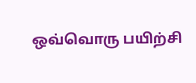ஒவ்வொரு பயிற்சி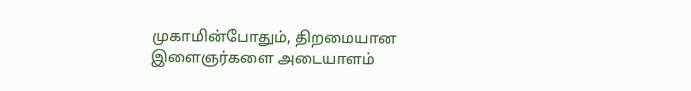முகாமின்போதும், திறமையான இளைஞர்களை அடையாளம்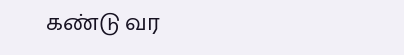கண்டு வர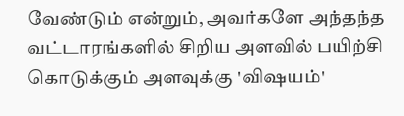வேண்டும் என்றும், அவர்களே அந்தந்த வட்டாரங்களில் சிறிய அளவில் பயிற்சி கொடுக்கும் அளவுக்கு 'விஷயம்'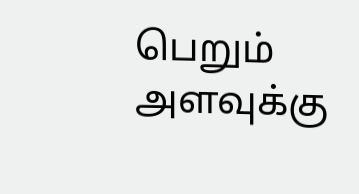பெறும் அளவுக்கு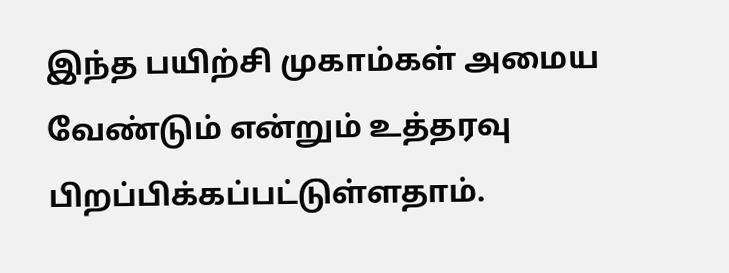இந்த பயிற்சி முகாம்கள் அமைய வேண்டும் என்றும் உத்தரவு பிறப்பிக்கப்பட்டுள்ளதாம்.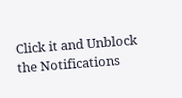Click it and Unblock the Notifications